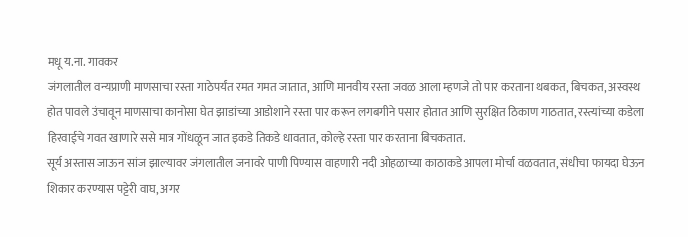मधू य.ना. गावकर
जंगलातील वन्यप्राणी माणसाचा रस्ता गाठेपर्यंत रमत गमत जातात, आणि मानवीय रस्ता जवळ आला म्हणजे तो पार करताना थबकत, बिचकत, अस्वस्थ होत पावले उंचावून माणसाचा कानोसा घेत झाडांच्या आडोशाने रस्ता पार करून लगबगीने पसार होतात आणि सुरक्षित ठिकाण गाठतात, रस्त्यांच्या कडेला हिरवाईचे गवत खाणारे ससे मात्र गोंधळून जात इकडे तिकडे धावतात, कोल्हे रस्ता पार करताना बिचकतात.
सूर्य अस्तास जाऊन सांज झाल्यावर जंगलातील जनावरे पाणी पिण्यास वाहणारी नदी ओहळाच्या काठाकडे आपला मोर्चा वळवतात, संधीचा फायदा घेऊन शिकार करण्यास पट्टेरी वाघ, अगर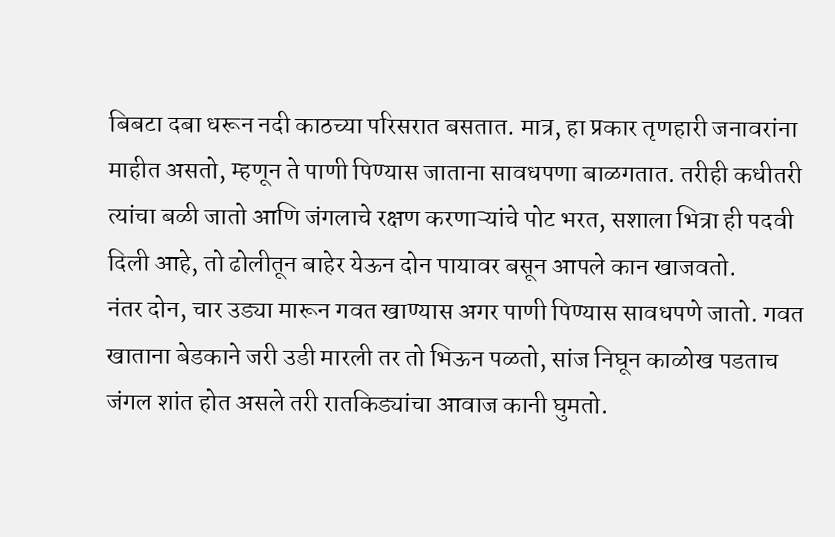बिबटा दबा धरून नदी काठच्या परिसरात बसतात. मात्र, हा प्रकार तृणहारी जनावरांना माहीत असतो, म्हणून ते पाणी पिण्यास जाताना सावधपणा बाळगतात. तरीही कधीतरी त्यांचा बळी जातो आणि जंगलाचे रक्षण करणाऱ्यांचे पोट भरत, सशाला भित्रा ही पदवी दिली आहे, तो ढोलीतून बाहेर येऊन दोन पायावर बसून आपले कान खाजवतो.
नंतर दोन, चार उड्या मारून गवत खाण्यास अगर पाणी पिण्यास सावधपणे जातो. गवत खाताना बेडकाने जरी उडी मारली तर तो भिऊन पळतो, सांज निघून काळोख पडताच जंगल शांत होत असले तरी रातकिड्यांचा आवाज कानी घुमतो.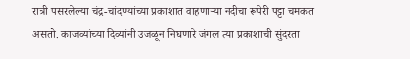रात्री पसरलेल्या चंद्र-चांदण्यांच्या प्रकाशात वाहणाऱ्या नदीचा रूपेरी पट्टा चमकत असतो. काजव्यांच्या दिव्यांनी उजळून निघणारे जंगल त्या प्रकाशाची सुंदरता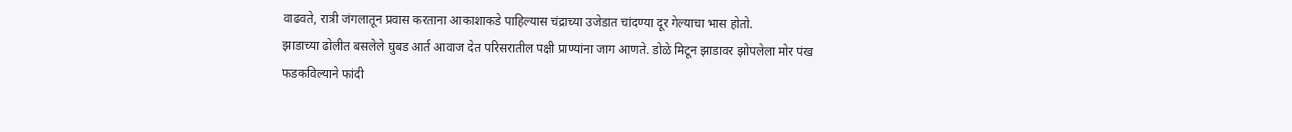वाढवते, रात्री जंगलातून प्रवास करताना आकाशाकडे पाहिल्यास चंद्राच्या उजेडात चांदण्या दूर गेल्याचा भास होतो.
झाडाच्या ढोलीत बसलेले घुबड आर्त आवाज देत परिसरातील पक्षी प्राण्यांना जाग आणते. डोळे मिटून झाडावर झोपलेला मोर पंख फडकविल्याने फांदी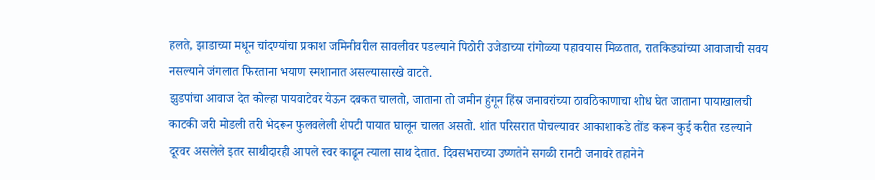हलते, झाडाच्या मधून चांदण्यांचा प्रकाश जमिनीवरील सावलीवर पडल्याने पिठोरी उजेडाच्या रांगोळ्या पहावयास मिळतात, रातकिड्यांच्या आवाजाची सवय नसल्याने जंगलात फिरताना भयाण स्मशानात असल्यासारखे वाटते.
झुडपांचा आवाज देत कोल्हा पायवाटेवर येऊन दबकत चालतो, जाताना तो जमीन हुंगून हिंस्र जनावरांच्या ठावठिकाणाचा शोध घेत जाताना पायाखालची काटकी जरी मोडली तरी भेदरून फुलवलेली शेपटी पायात घालून चालत असतो. शांत परिसरात पोचल्यावर आकाशाकडे तोंड करून कुई करीत रडल्याने दूरवर असलेले इतर साथीदारही आपले स्वर काढून त्याला साथ देतात. दिवसभराच्या उष्णतेने सगळी रानटी जनावरे तहानेने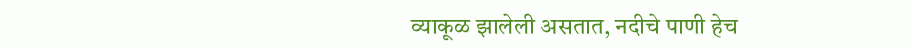व्याकूळ झालेली असतात, नदीचे पाणी हेच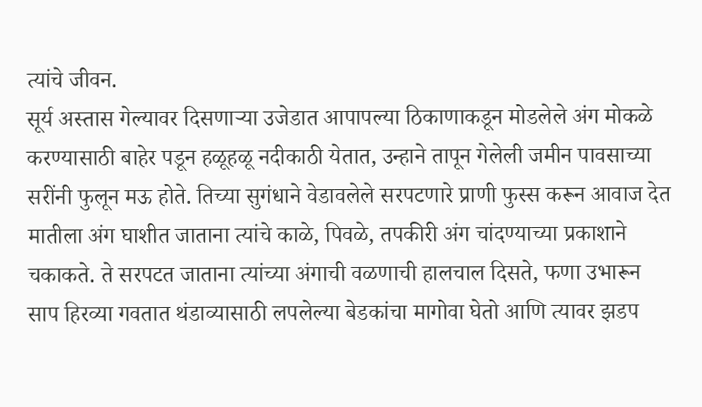त्यांचे जीवन.
सूर्य अस्तास गेल्यावर दिसणाऱ्या उजेडात आपापल्या ठिकाणाकडून मोडलेले अंग मोकळे करण्यासाठी बाहेर पडून हळूहळू नदीकाठी येतात, उन्हाने तापून गेलेली जमीन पावसाच्या सरींनी फुलून मऊ होते. तिच्या सुगंधाने वेडावलेले सरपटणारे प्राणी फुस्स करून आवाज देत मातीला अंग घाशीत जाताना त्यांचे काळे, पिवळे, तपकीरी अंग चांदण्याच्या प्रकाशाने चकाकते. ते सरपटत जाताना त्यांच्या अंगाची वळणाची हालचाल दिसते, फणा उभारून साप हिरव्या गवतात थंडाव्यासाठी लपलेल्या बेडकांचा मागोवा घेतो आणि त्यावर झडप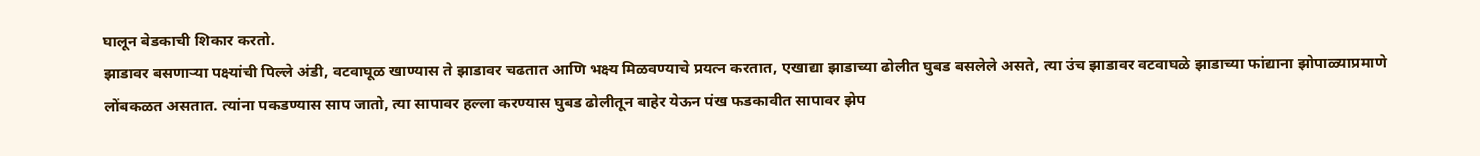घालून बेडकाची शिकार करतो.
झाडावर बसणाऱ्या पक्ष्यांची पिल्ले अंडी, वटवाघूळ खाण्यास ते झाडावर चढतात आणि भक्ष्य मिळवण्याचे प्रयत्न करतात, एखाद्या झाडाच्या ढोलीत घुबड बसलेले असते, त्या उंच झाडावर वटवाघळे झाडाच्या फांद्याना झोपाळ्याप्रमाणे लोंबकळत असतात. त्यांना पकडण्यास साप जातो, त्या सापावर हल्ला करण्यास घुबड ढोलीतून बाहेर येऊन पंख फडकावीत सापावर झेप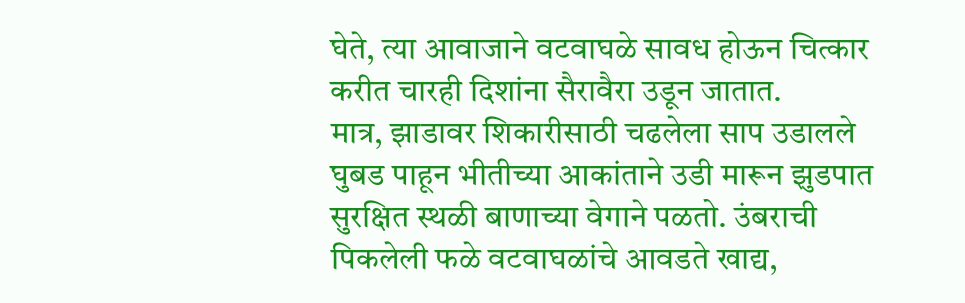घेते, त्या आवाजाने वटवाघळे सावध होऊन चित्कार करीत चारही दिशांना सैरावैरा उडून जातात.
मात्र, झाडावर शिकारीसाठी चढलेला साप उडालले घुबड पाहून भीतीच्या आकांताने उडी मारून झुडपात सुरक्षित स्थळी बाणाच्या वेगाने पळतो. उंबराची पिकलेली फळे वटवाघळांचे आवडते खाद्य,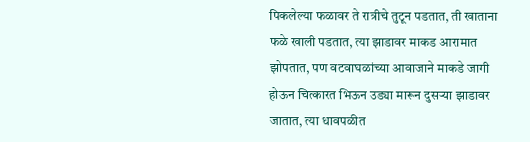पिकलेल्या फळावर ते रात्रीचे तुटून पडतात, ती खाताना फळे खाली पडतात, त्या झाडावर माकड आरामात झोपतात, पण वटवाघळांच्या आवाजाने माकडे जागी होऊन चित्कारत भिऊन उड्या मारून दुसऱ्या झाडावर जातात, त्या धावपळीत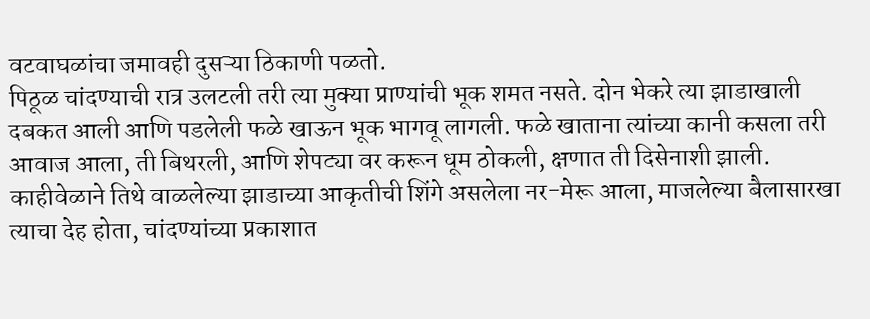वटवाघळांचा जमावही दुसऱ्या ठिकाणी पळतो.
पिठूळ चांदण्याची रात्र उलटली तरी त्या मुक्या प्राण्यांची भूक शमत नसते. दोन भेकरे त्या झाडाखाली दबकत आली आणि पडलेली फळे खाऊन भूक भागवू लागली. फळे खाताना त्यांच्या कानी कसला तरी आवाज आला, ती बिथरली, आणि शेपट्या वर करून धूम ठोकली, क्षणात ती दिसेनाशी झाली. काहीवेळाने तिथे वाळलेल्या झाडाच्या आकृतीची शिंगे असलेला नर-मेरू आला, माजलेल्या बैलासारखा त्याचा देह होता, चांदण्यांच्या प्रकाशात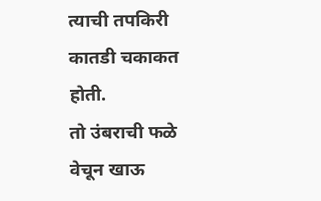त्याची तपकिरी कातडी चकाकत होती.
तो उंबराची फळे वेचून खाऊ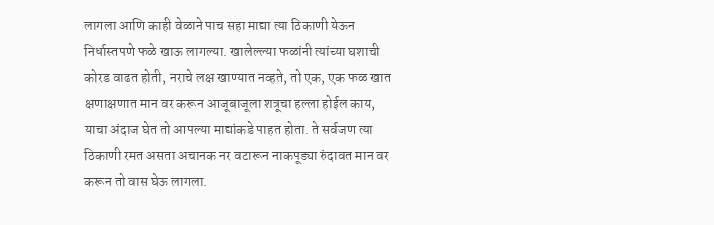लागला आणि काही वेळाने पाच सहा माद्या त्या ठिकाणी येऊन निर्धास्तपणे फळे खाऊ लागल्या. खालेल्ल्या फळांनी त्यांच्या घशाची कोरड वाढत होती, नराचे लक्ष खाण्यात नव्हते, तो एक, एक फळ खात क्षणाक्षणात मान वर करून आजूबाजूला शत्रूचा हल्ला होईल काय, याचा अंदाज घेत तो आपल्या माद्यांकडे पाहत होता. ते सर्वजण त्या ठिकाणी रमत असता अचानक नर वटारून नाकपूड्या रुंदावत मान वर करून तो वास घेऊ लागला.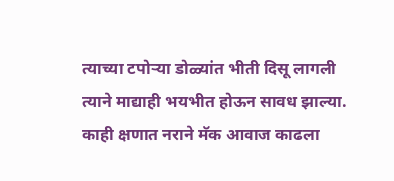त्याच्या टपोऱ्या डोळ्यांत भीती दिसू लागली त्याने माद्याही भयभीत होऊन सावध झाल्या. काही क्षणात नराने मॅक आवाज काढला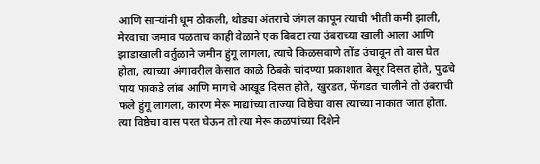आणि साऱ्यांनी धूम ठोकली, थोड्या अंतराचे जंगल कापून त्याची भीती कमी झाली, मेरवाचा जमाव पळताच काही वेळाने एक बिबटा त्या उंबराच्या खाली आला आणि झाडाखाली वर्तुळाने जमीन हुंगू लागला, त्याचे किळसवाणे तोंड उंचावून तो वास घेत होता, त्याच्या अंगावरील केसात काळे ठिबके चांदण्या प्रकाशात बेसूर दिसत होते, पुढचे पाय फाकडे लांब आणि मागचे आखूड दिसत होते, खुरडत, फेंगडत चालीने तो उंबराची फले हुंगू लागला, कारण मेरू माद्यांच्या ताज्या विष्ठेचा वास त्याच्या नाकात जात होता.
त्या विष्ठेचा वास परत घेऊन तो त्या मेरू कळपांच्या दिशेने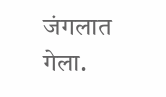जंगलात गेला.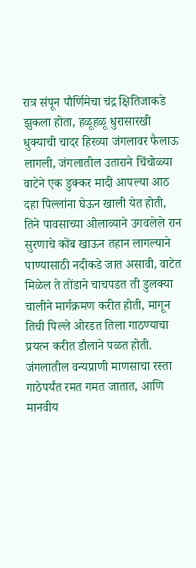रात्र संपून पौर्णिमेचा चंद्र क्षितिजाकडे झुकला होता, हळूहळू धुरासारखी धुक्याची चादर हिरव्या जंगलावर फैलाऊ लागली, जंगलातील उताराने चिंचोळ्या वाटेने एक डुक्कर मादी आपल्या आठ दहा पिल्लांना घेऊन खाली येत होती, तिने पावसाच्या ओलाव्याने उगवलेले रान सुरणाचे कोंब खाऊन तहान लागल्याने पाण्यासाठी नदीकडे जात असावी, वाटेत मिळेल ते तोंडाने चाचपडत ती डुलक्या चालीने मार्गक्रमण करीत होती, मागून तिची पिल्ले ओरडत तिला गाठण्याचा प्रयत्न करीत डौलाने पळत होती.
जंगलातील वन्यप्राणी माणसाचा रस्ता गाठेपर्यंत रमत गमत जातात, आणि मानवीय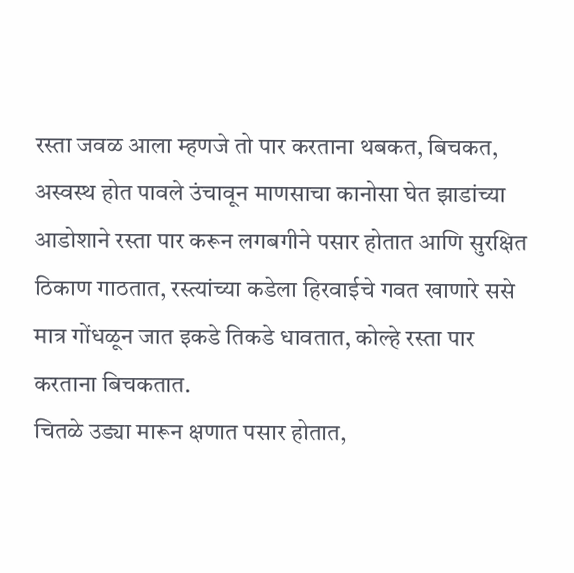रस्ता जवळ आला म्हणजे तो पार करताना थबकत, बिचकत, अस्वस्थ होत पावले उंचावून माणसाचा कानोसा घेत झाडांच्या आडोशाने रस्ता पार करून लगबगीने पसार होतात आणि सुरक्षित ठिकाण गाठतात, रस्त्यांच्या कडेला हिरवाईचे गवत खाणारे ससे मात्र गोंधळून जात इकडे तिकडे धावतात, कोल्हे रस्ता पार करताना बिचकतात.
चितळे उड्या मारून क्षणात पसार होतात,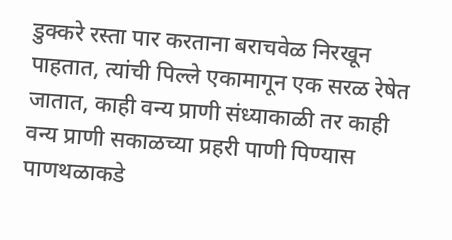डुक्करे रस्ता पार करताना बराचवेळ निरखून पाहतात, त्यांची पिल्ले एकामागून एक सरळ रेषेत जातात, काही वन्य प्राणी संध्याकाळी तर काही वन्य प्राणी सकाळच्या प्रहरी पाणी पिण्यास पाणथळाकडे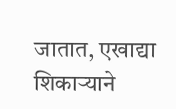जातात, एखाद्या शिकाऱ्याने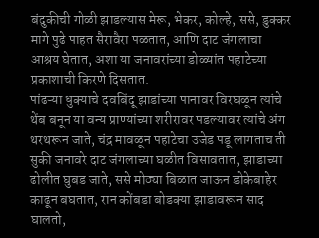बंदुकीची गोळी झाडल्यास मेरू, भेकर, कोल्हे, ससे, डुक्कर मागे पुढे पाहत सैरावैरा पळतात, आणि दाट जंगलाचा आश्रय घेतात, अशा या जनावरांच्या डोळ्यांत पहाटेच्या प्रकाशाची किरणे दिसतात.
पांढऱ्या धुक्याचे दवबिंदू झाडांच्या पानावर विरघळून त्यांचे थेंब बनून या वन्य प्राण्यांच्या शरीरावर पडल्यावर त्यांचे अंग थरथरून जाते, चंद्र मावळून पहाटेचा उजेड पडू लागताच ती सुकी जनावरे दाट जंगलाच्या घळीत विसावतात, झाडाच्या ढोलीत घुबड जाते, ससे मोठ्या बिळात जाऊन डोकेबाहेर काढून बघतात, रान कोंबडा बोडक्या झाडावरून साद घालतो,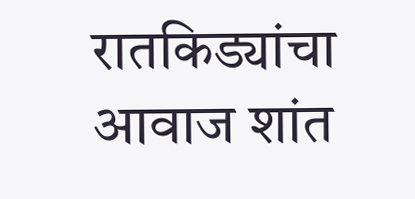रातकिड्यांचा आवाज शांत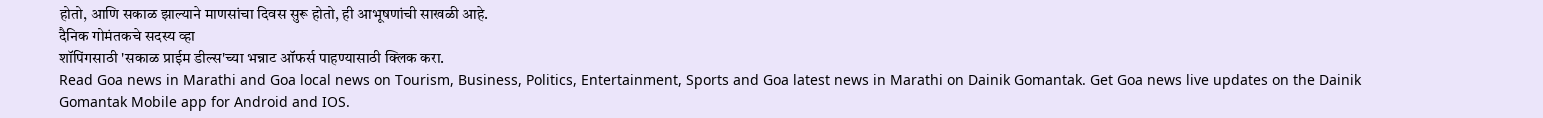होतो, आणि सकाळ झाल्याने माणसांचा दिवस सुरू होतो, ही आभूषणांची साखळी आहे.
दैनिक गोमंतकचे सदस्य व्हा
शॉपिंगसाठी 'सकाळ प्राईम डील्स'च्या भन्नाट ऑफर्स पाहण्यासाठी क्लिक करा.
Read Goa news in Marathi and Goa local news on Tourism, Business, Politics, Entertainment, Sports and Goa latest news in Marathi on Dainik Gomantak. Get Goa news live updates on the Dainik Gomantak Mobile app for Android and IOS.